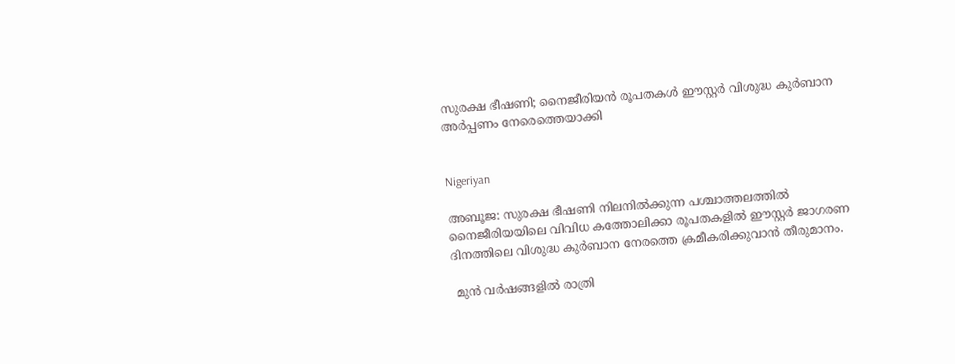സുരക്ഷ ഭീഷണി; നൈജീരിയന്‍ രൂപതകള്‍ ഈസ്റ്റര്‍ വിശുദ്ധ കുര്‍ബാന അര്‍പ്പണം നേരെത്തെയാക്കി


Nigeriyan

അബൂജ: സുരക്ഷ ഭീഷണി നിലനില്‍ക്കുന്ന പശ്ചാത്തലത്തില്‍ നൈജീരിയയിലെ വിവിധ കത്തോലിക്കാ രൂപതകളില്‍ ഈസ്റ്റര്‍ ജാഗരണ ദിനത്തിലെ വിശുദ്ധ കുര്‍ബാന നേരത്തെ ക്രമീകരിക്കുവാന്‍ തീരുമാനം.

 മുന്‍ വര്‍ഷങ്ങളില്‍ രാത്രി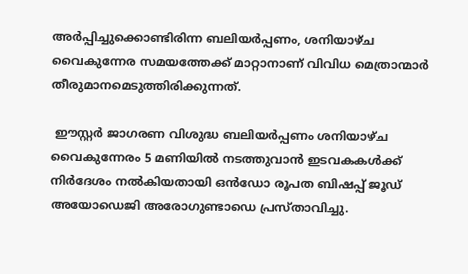അര്‍പ്പിച്ചുക്കൊണ്ടിരിന്ന ബലിയര്‍പ്പണം, ശനിയാഴ്ച വൈകുന്നേര സമയത്തേക്ക് മാറ്റാനാണ് വിവിധ മെത്രാന്മാര്‍ തീരുമാനമെടുത്തിരിക്കുന്നത്.

 ഈസ്റ്റര്‍ ജാഗരണ വിശുദ്ധ ബലിയര്‍പ്പണം ശനിയാഴ്ച വൈകുന്നേരം 5 മണിയില്‍ നടത്തുവാന്‍ ഇടവകകള്‍ക്ക് നിര്‍ദേശം നല്‍കിയതായി ഒന്‍ഡോ രൂപത ബിഷപ്പ് ജൂഡ് അയോഡെജി അരോഗുണ്ടാഡെ പ്രസ്താവിച്ചു.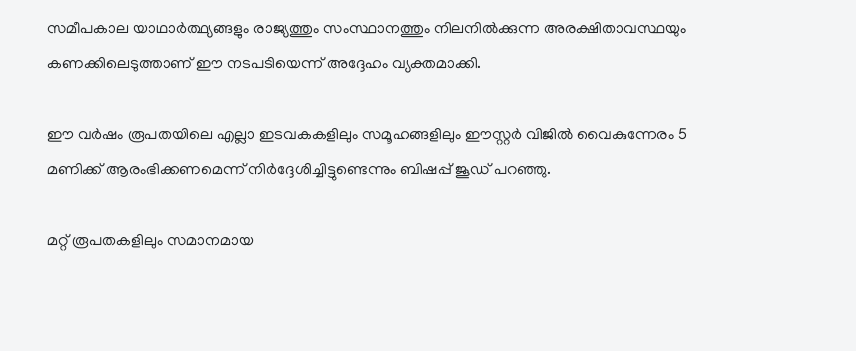സമീപകാല യാഥാര്‍ത്ഥ്യങ്ങളും രാജ്യത്തും സംസ്ഥാനത്തും നിലനില്‍ക്കുന്ന അരക്ഷിതാവസ്ഥയും കണക്കിലെടുത്താണ് ഈ നടപടിയെന്ന് അദ്ദേഹം വ്യക്തമാക്കി.

ഈ വര്‍ഷം രൂപതയിലെ എല്ലാ ഇടവകകളിലും സമൂഹങ്ങളിലും ഈസ്റ്റര്‍ വിജില്‍ വൈകുന്നേരം 5 മണിക്ക് ആരംഭിക്കണമെന്ന് നിര്‍ദ്ദേശിച്ചിട്ടുണ്ടെന്നും ബിഷപ്പ് ജൂഡ് പറഞ്ഞു.

മറ്റ് രൂപതകളിലും സമാനമായ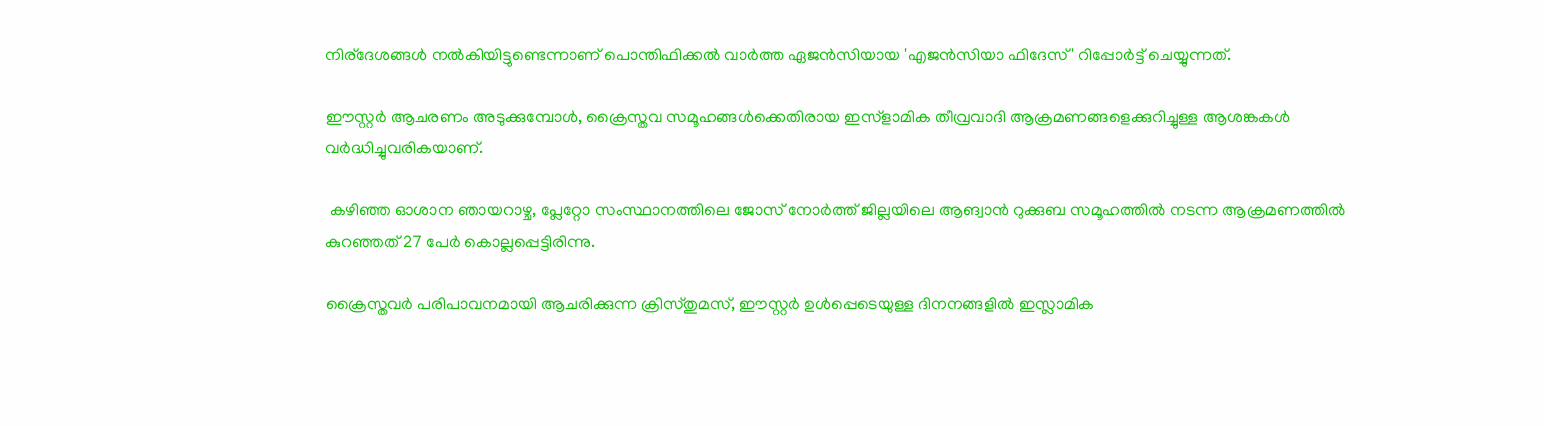നിര്‌ദേശങ്ങള്‍ നല്‍കിയിട്ടുണ്ടെന്നാണ് പൊന്തിഫിക്കല്‍ വാര്‍ത്ത ഏജന്‍സിയായ 'എജന്‍സിയാ ഫിദേസ്' റിപ്പോര്‍ട്ട് ചെയ്യുന്നത്.

ഈസ്റ്റര്‍ ആചരണം അടുക്കുമ്പോള്‍, ക്രൈസ്തവ സമൂഹങ്ങള്‍ക്കെതിരായ ഇസ്‌ളാമിക തീവ്രവാദി ആക്രമണങ്ങളെക്കുറിച്ചുള്ള ആശങ്കകള്‍ വര്‍ദ്ധിച്ചുവരികയാണ്.

 കഴിഞ്ഞ ഓശാന ഞായറാഴ്ച, പ്ലേറ്റോ സംസ്ഥാനത്തിലെ ജോസ് നോര്‍ത്ത് ജില്ലയിലെ ആങ്വാന്‍ റുക്കുബ സമൂഹത്തില്‍ നടന്ന ആക്രമണത്തില്‍ കുറഞ്ഞത് 27 പേര്‍ കൊല്ലപ്പെട്ടിരിന്നു.

ക്രൈസ്തവര്‍ പരിപാവനമായി ആചരിക്കുന്ന ക്രിസ്തുമസ്, ഈസ്റ്റര്‍ ഉള്‍പ്പെടെയുള്ള ദിനനങ്ങളില്‍ ഇസ്ലാമിക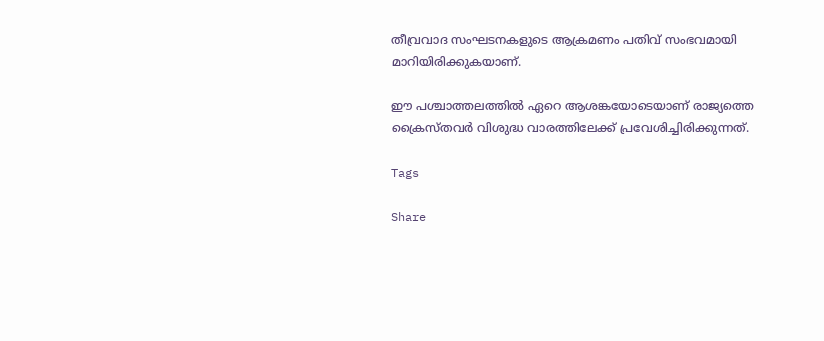തീവ്രവാദ സംഘടനകളുടെ ആക്രമണം പതിവ് സംഭവമായി മാറിയിരിക്കുകയാണ്.

ഈ പശ്ചാത്തലത്തില്‍ ഏറെ ആശങ്കയോടെയാണ് രാജ്യത്തെ ക്രൈസ്തവര്‍ വിശുദ്ധ വാരത്തിലേക്ക് പ്രവേശിച്ചിരിക്കുന്നത്.

Tags

Share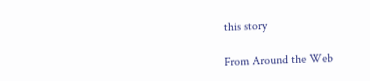this story

From Around the Web